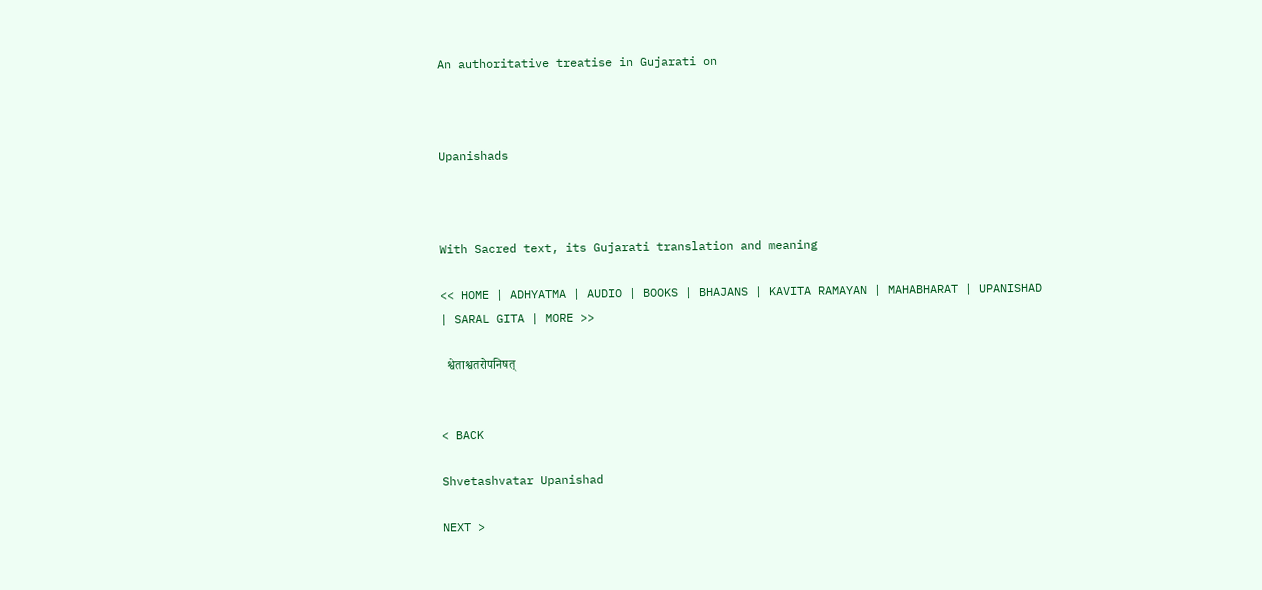An authoritative treatise in Gujarati on



Upanishads



With Sacred text, its Gujarati translation and meaning

<< HOME | ADHYATMA | AUDIO | BOOKS | BHAJANS | KAVITA RAMAYAN | MAHABHARAT | UPANISHAD | SARAL GITA | MORE >>

  श्वेताश्वतरोपनिषत्


< BACK

Shvetashvatar Upanishad

NEXT >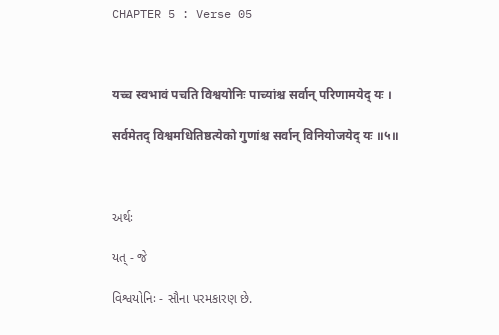CHAPTER 5 : Verse 05



यच्च स्वभावं पचति विश्वयोनिः पाच्यांश्च सर्वान् परिणामयेद् यः ।

सर्वमेतद् विश्वमधितिष्ठत्येको गुणांश्च सर्वान् विनियोजयेद् यः ॥५॥



અર્થઃ

યત્ - જે

વિશ્વયોનિઃ - સૌના પરમકારણ છે.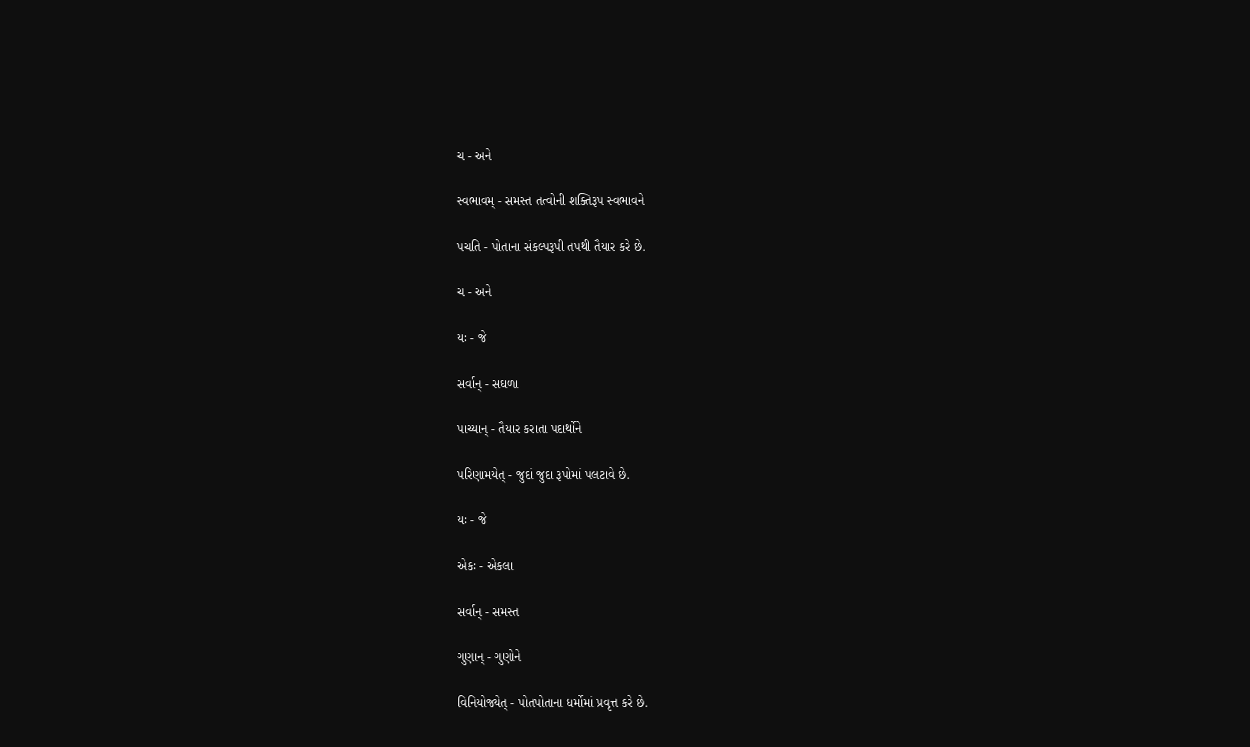ચ - અને

સ્વભાવમ્ - સમસ્ત તત્વોની શક્તિરૂપ સ્વભાવને

પચતિ - પોતાના સંકલ્પરૂપી તપથી તૈયાર કરે છે.

ચ - અને

યઃ - જે

સર્વાન્ - સઘળા

પાચ્યાન્ - તૈયાર કરાતા પદાર્થોને

પરિણામયેત્ - જુદાં જુદા રૂપોમાં પલટાવે છે.

યઃ - જે

એકઃ - એકલા

સર્વાન્ - સમસ્ત

ગુણાન્ - ગુણોને

વિનિયોજ્યેત્ - પોતપોતાના ધર્મોમાં પ્રવૃત્ત કરે છે.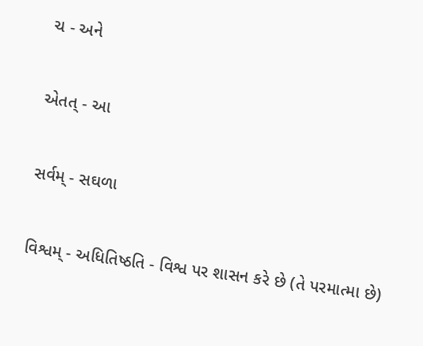ચ - અને

એતત્ - આ

સર્વમ્ - સઘળા

વિશ્વમ્ - અધિતિષ્ઠતિ - વિશ્વ પર શાસન કરે છે (તે પરમાત્મા છે)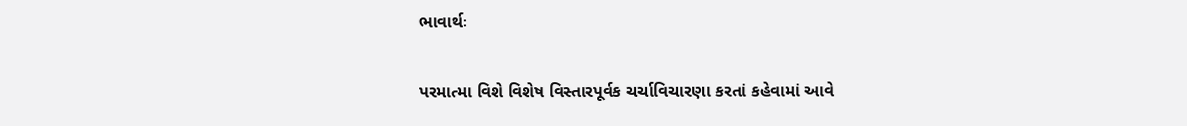ભાવાર્થઃ

પરમાત્મા વિશે વિશેષ વિસ્તારપૂર્વક ચર્ચાવિચારણા કરતાં કહેવામાં આવે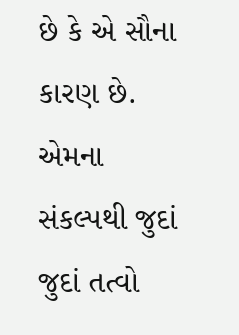છે કે એ સૌના કારણ છે. એમના સંકલ્પથી જુદાં જુદાં તત્વો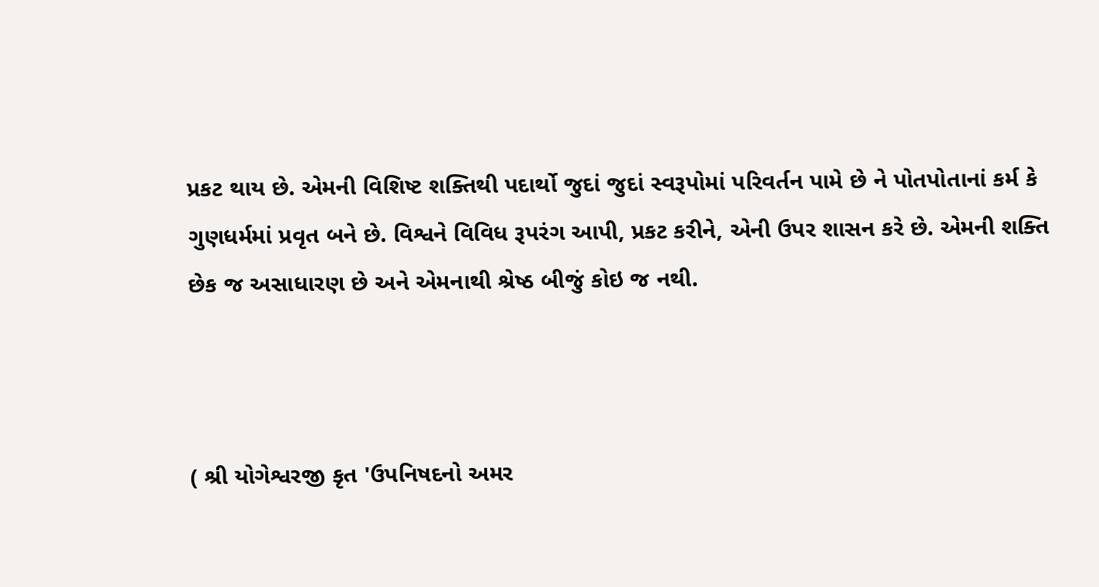પ્રકટ થાય છે. એમની વિશિષ્ટ શક્તિથી પદાર્થો જુદાં જુદાં સ્વરૂપોમાં પરિવર્તન પામે છે ને પોતપોતાનાં કર્મ કે ગુણધર્મમાં પ્રવૃત બને છે. વિશ્વને વિવિધ રૂપરંગ આપી, પ્રકટ કરીને, એની ઉપર શાસન કરે છે. એમની શક્તિ છેક જ અસાધારણ છે અને એમનાથી શ્રેષ્ઠ બીજું કોઇ જ નથી.



( શ્રી યોગેશ્વરજી કૃત 'ઉપનિષદનો અમર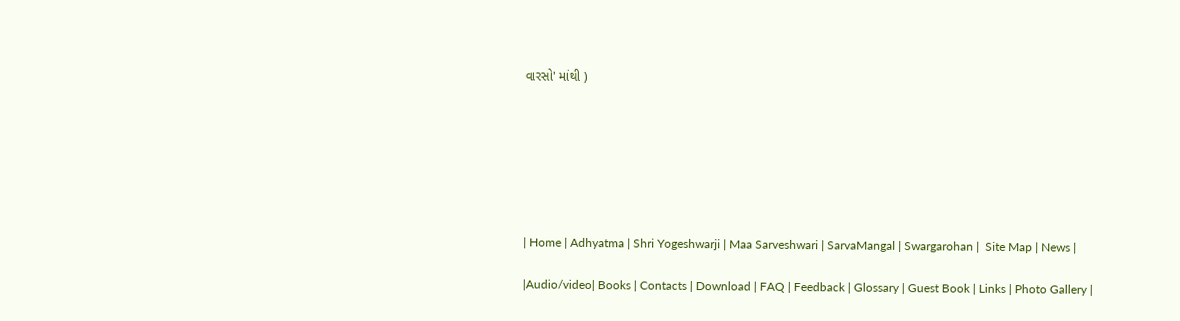વારસો' માંથી )







| Home | Adhyatma | Shri Yogeshwarji | Maa Sarveshwari | SarvaMangal | Swargarohan |  Site Map | News |

|Audio/video| Books | Contacts | Download | FAQ | Feedback | Glossary | Guest Book | Links | Photo Gallery |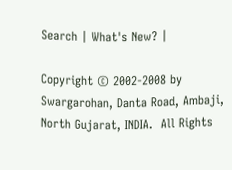Search | What's New? |

Copyright © 2002-2008 by Swargarohan, Danta Road, Ambaji, North Gujarat, INDIA.  All Rights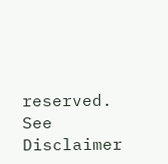reserved. See Disclaimer